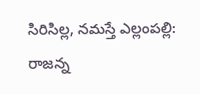సిరిసిల్ల, నమస్తే ఎల్లంపల్లి: రాజన్న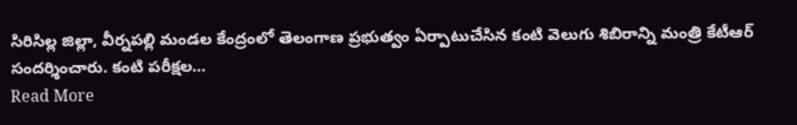సిరిసిల్ల జిల్లా, వీర్నపల్లి మండల కేంద్రంలో తెలంగాణ ప్రభుత్వం ఏర్పాటుచేసిన కంటి వెలుగు శిబిరాన్ని మంత్రి కేటీఆర్ సందర్శించారు. కంటి పరీక్షల…
Read More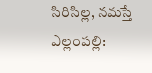సిరిసిల్ల, నమస్తే ఎల్లంపల్లి: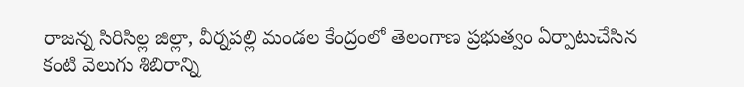రాజన్న సిరిసిల్ల జిల్లా, వీర్నపల్లి మండల కేంద్రంలో తెలంగాణ ప్రభుత్వం ఏర్పాటుచేసిన కంటి వెలుగు శిబిరాన్ని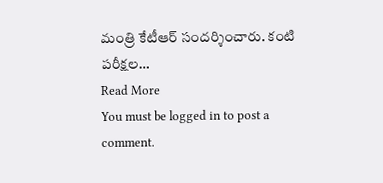మంత్రి కేటీఆర్ సందర్శించారు. కంటి పరీక్షల…
Read More
You must be logged in to post a comment.